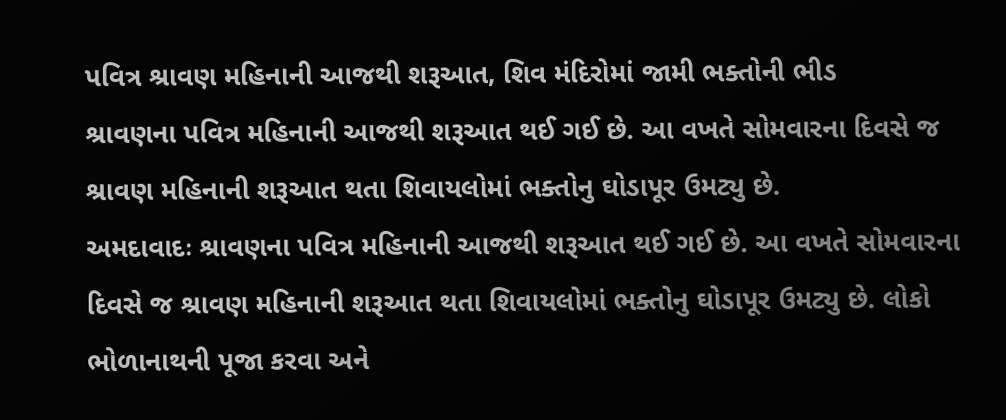પવિત્ર શ્રાવણ મહિનાની આજથી શરૂઆત, શિવ મંદિરોમાં જામી ભક્તોની ભીડ
શ્રાવણના પવિત્ર મહિનાની આજથી શરૂઆત થઈ ગઈ છે. આ વખતે સોમવારના દિવસે જ શ્રાવણ મહિનાની શરૂઆત થતા શિવાયલોમાં ભક્તોનુ ઘોડાપૂર ઉમટ્યુ છે.
અમદાવાદઃ શ્રાવણના પવિત્ર મહિનાની આજથી શરૂઆત થઈ ગઈ છે. આ વખતે સોમવારના દિવસે જ શ્રાવણ મહિનાની શરૂઆત થતા શિવાયલોમાં ભક્તોનુ ઘોડાપૂર ઉમટ્યુ છે. લોકો ભોળાનાથની પૂજા કરવા અને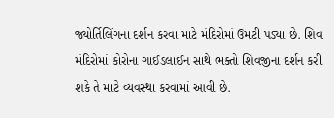જ્યોર્તિલિંગના દર્શન કરવા માટે મંદિરોમાં ઉમટી પડ્યા છે. શિવ મંદિરોમાં કોરોના ગાઈડલાઈન સાથે ભક્તો શિવજીના દર્શન કરી શકે તે માટે વ્યવસ્થા કરવામાં આવી છે.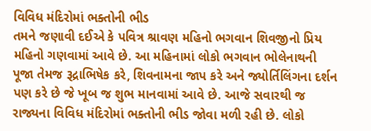વિવિધ મંદિરોમાં ભક્તોની ભીડ
તમને જણાવી દઈએ કે પવિત્ર શ્રાવણ મહિનો ભગવાન શિવજીનો પ્રિય મહિનો ગણવામાં આવે છે. આ મહિનામાં લોકો ભગવાન ભોલેનાથની પૂજા તેમજ રૂદ્રાભિષેક કરે, શિવનામના જાપ કરે અને જ્યોર્તિલિંગના દર્શન પણ કરે છે જે ખૂબ જ શુભ માનવામાં આવે છે. આજે સવારથી જ રાજ્યના વિવિધ મંદિરોમાં ભક્તોની ભીડ જોવા મળી રહી છે. લોકો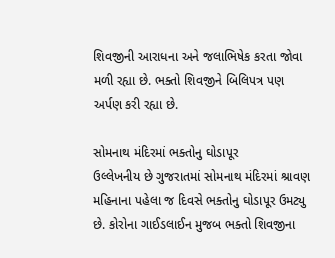શિવજીની આરાધના અને જલાભિષેક કરતા જોવા મળી રહ્યા છે. ભક્તો શિવજીને બિલિપત્ર પણ અર્પણ કરી રહ્યા છે.

સોમનાથ મંદિરમાં ભક્તોનુ ઘોડાપૂર
ઉલ્લેખનીય છે ગુજરાતમાં સોમનાથ મંદિરમાં શ્રાવણ મહિનાના પહેલા જ દિવસે ભક્તોનુ ઘોડાપૂર ઉમટ્યુ છે. કોરોના ગાઈડલાઈન મુજબ ભક્તો શિવજીના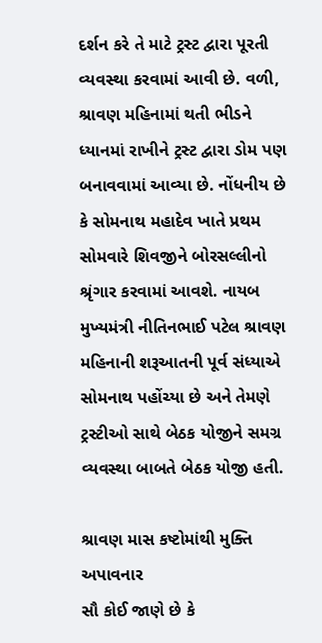દર્શન કરે તે માટે ટ્રસ્ટ દ્વારા પૂરતી વ્યવસ્થા કરવામાં આવી છે. વળી, શ્રાવણ મહિનામાં થતી ભીડને ધ્યાનમાં રાખીને ટ્રસ્ટ દ્વારા ડોમ પણ બનાવવામાં આવ્યા છે. નોંધનીય છે કે સોમનાથ મહાદેવ ખાતે પ્રથમ સોમવારે શિવજીને બોરસલ્લીનો શ્રૃંગાર કરવામાં આવશે. નાયબ મુખ્યમંત્રી નીતિનભાઈ પટેલ શ્રાવણ મહિનાની શરૂઆતની પૂર્વ સંધ્યાએ સોમનાથ પહોંચ્યા છે અને તેમણે ટ્રસ્ટીઓ સાથે બેઠક યોજીને સમગ્ર વ્યવસ્થા બાબતે બેઠક યોજી હતી.

શ્રાવણ માસ કષ્ટોમાંથી મુક્તિ અપાવનાર
સૌ કોઈ જાણે છે કે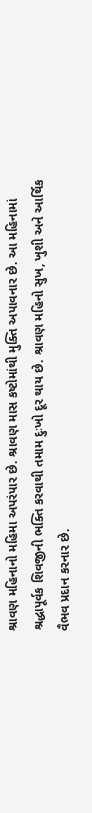શ્રાવણ મહિનાનો મહિમા અપરંપાર છે. શ્રાવણ માસ કષ્ટોમાંથી મુક્તિ અપાવનાર છે. આ મહિનામાં શ્રદ્ધાપૂર્વક શિવજીની ભક્તિ કરવાથી તમામ દુઃખો દૂર થાય છે. શ્રાવણ મહિનો સુખ, ખુશી અને આર્થિક વૈભવ પ્રદાન કરનાર છે.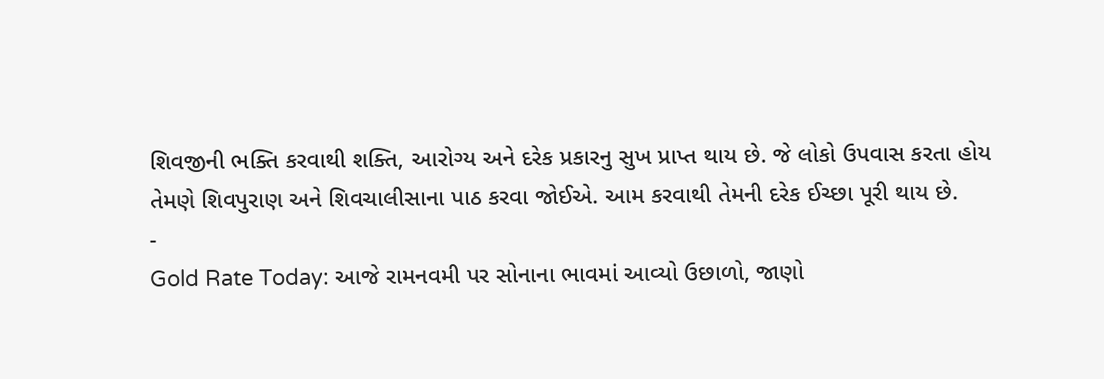શિવજીની ભક્તિ કરવાથી શક્તિ, આરોગ્ય અને દરેક પ્રકારનુ સુખ પ્રાપ્ત થાય છે. જે લોકો ઉપવાસ કરતા હોય તેમણે શિવપુરાણ અને શિવચાલીસાના પાઠ કરવા જોઈએ. આમ કરવાથી તેમની દરેક ઈચ્છા પૂરી થાય છે.
-
Gold Rate Today: આજે રામનવમી પર સોનાના ભાવમાં આવ્યો ઉછાળો, જાણો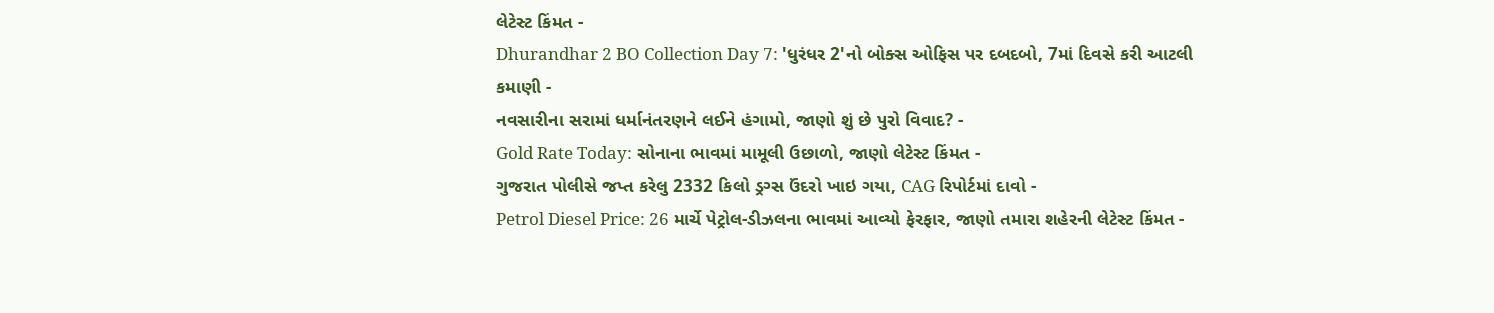લેટેસ્ટ કિંમત -
Dhurandhar 2 BO Collection Day 7: 'ધુરંધર 2'નો બોક્સ ઓફિસ પર દબદબો, 7માં દિવસે કરી આટલી કમાણી -
નવસારીના સરામાં ધર્માનંતરણને લઈને હંગામો, જાણો શું છે પુરો વિવાદ? -
Gold Rate Today: સોનાના ભાવમાં મામૂલી ઉછાળો, જાણો લેટેસ્ટ કિંમત -
ગુજરાત પોલીસે જપ્ત કરેલુ 2332 કિલો ડ્રગ્સ ઉંદરો ખાઇ ગયા, CAG રિપોર્ટમાં દાવો -
Petrol Diesel Price: 26 માર્ચે પેટ્રોલ-ડીઝલના ભાવમાં આવ્યો ફેરફાર, જાણો તમારા શહેરની લેટેસ્ટ કિંમત -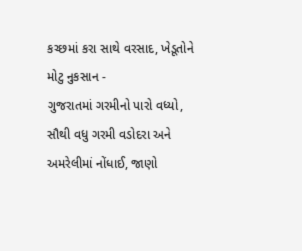કચ્છમાં કરા સાથે વરસાદ, ખેડૂતોને મોટુ નુકસાન -
ગુજરાતમાં ગરમીનો પારો વધ્યો, સૌથી વધુ ગરમી વડોદરા અને અમરેલીમાં નોંધાઈ, જાણો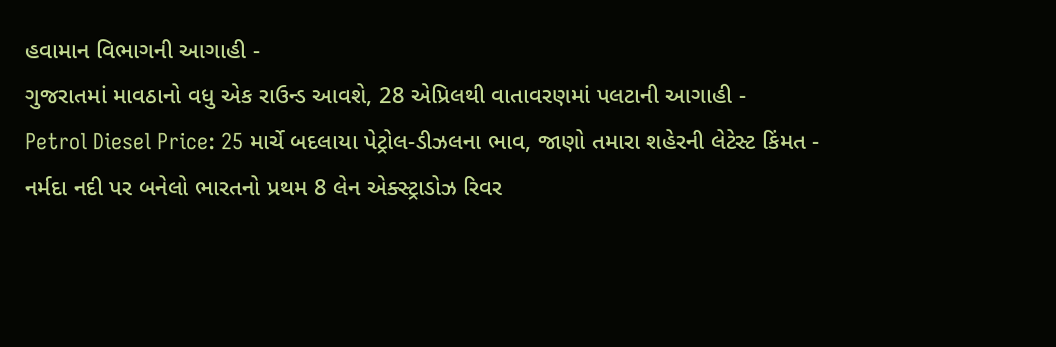હવામાન વિભાગની આગાહી -
ગુજરાતમાં માવઠાનો વધુ એક રાઉન્ડ આવશે, 28 એપ્રિલથી વાતાવરણમાં પલટાની આગાહી -
Petrol Diesel Price: 25 માર્ચે બદલાયા પેટ્રોલ-ડીઝલના ભાવ, જાણો તમારા શહેરની લેટેસ્ટ કિંમત -
નર્મદા નદી પર બનેલો ભારતનો પ્રથમ 8 લેન એક્સ્ટ્રાડોઝ રિવર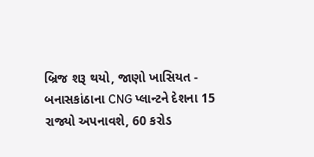બ્રિજ શરૂ થયો, જાણો ખાસિયત -
બનાસકાંઠાના CNG પ્લાન્ટને દેશના 15 રાજ્યો અપનાવશે, 60 કરોડ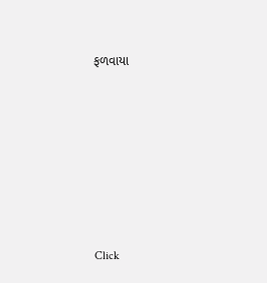ફળવાયા








Click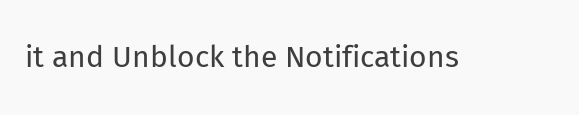it and Unblock the Notifications